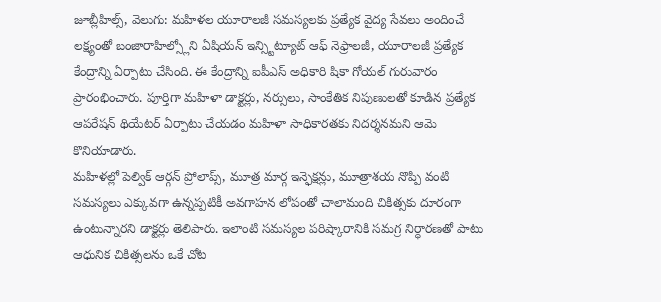జూబ్లీహిల్స్, వెలుగు: మహిళల యూరాలజీ సమస్యలకు ప్రత్యేక వైద్య సేవలు అందించే లక్ష్యంతో బంజారాహిల్స్లోని ఏషియన్ ఇన్స్టిట్యూట్ ఆఫ్ నెఫ్రాలజీ, యూరాలజీ ప్రత్యేక కేంద్రాన్ని ఏర్పాటు చేసింది. ఈ కేంద్రాన్ని ఐపీఎస్ అధికారి షికా గోయల్ గురువారం ప్రారంభించారు. పూర్తిగా మహిళా డాక్టర్లు, నర్సులు, సాంకేతిక నిపుణులతో కూడిన ప్రత్యేక ఆపరేషన్ థియేటర్ ఏర్పాటు చేయడం మహిళా సాధికారతకు నిదర్శనమని ఆమె కొనియాడారు.
మహిళల్లో పెల్విక్ ఆర్గన్ ప్రోలాప్స్, మూత్ర మార్గ ఇన్ఫెక్షన్లు, మూత్రాశయ నొప్పి వంటి సమస్యలు ఎక్కువగా ఉన్నప్పటికీ అవగాహన లోపంతో చాలామంది చికిత్సకు దూరంగా ఉంటున్నారని డాక్టర్లు తెలిపారు. ఇలాంటి సమస్యల పరిష్కారానికి సమగ్ర నిర్ధారణతో పాటు ఆధునిక చికిత్సలను ఒకే చోట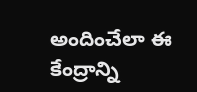అందించేలా ఈ కేంద్రాన్ని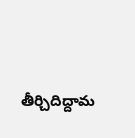తీర్చిదిద్దామ